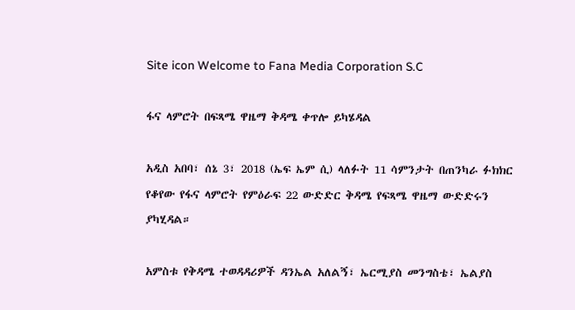Site icon Welcome to Fana Media Corporation S.C

ፋና ላምሮት በፍጻሜ ዋዜማ ቅዳሜ ቀጥሎ ይካሄዳል

አዲስ አበባ፣ ሰኔ 3፣ 2018 (ኤፍ ኤም ሲ) ላለፉት 11 ሳምንታት በጠንካራ ፉክክር የቆየው የፋና ላምሮት የምዕራፍ 22 ውድድር ቅዳሜ የፍጻሜ ዋዜማ ውድድሩን ያካሂዳል።

አምስቱ የቅዳሜ ተወዳዳሪዎች ዳንኤል አለልኝ፣ ኤርሚያስ መንግስቴ፣ ኤልያስ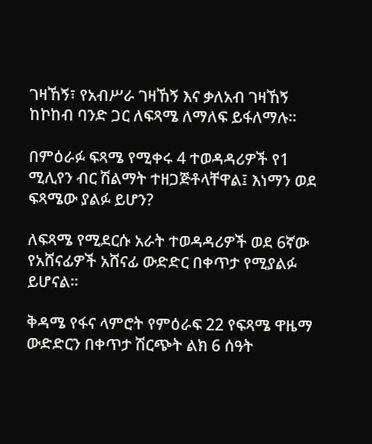ገዛኸኝ፣ የአብሥራ ገዛኸኝ እና ቃለአብ ገዛኸኝ ከኮከብ ባንድ ጋር ለፍጻሜ ለማለፍ ይፋለማሉ፡፡

በምዕራፉ ፍጻሜ የሚቀሩ 4 ተወዳዳሪዎች የ1 ሚሊየን ብር ሽልማት ተዘጋጅቶላቸዋል፤ እነማን ወደ ፍጻሜው ያልፉ ይሆን?

ለፍጻሜ የሚደርሱ አራት ተወዳዳሪዎች ወደ 6ኛው የአሸናፊዎች አሸናፊ ውድድር በቀጥታ የሚያልፉ ይሆናል፡፡

ቅዳሜ የፋና ላምሮት የምዕራፍ 22 የፍጻሜ ዋዜማ ውድድርን በቀጥታ ሽርጭት ልክ 6 ሰዓት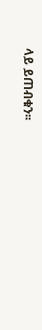ላይ ይጠብቁን፡፡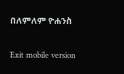በለምለም ዮሐንስ

Exit mobile version